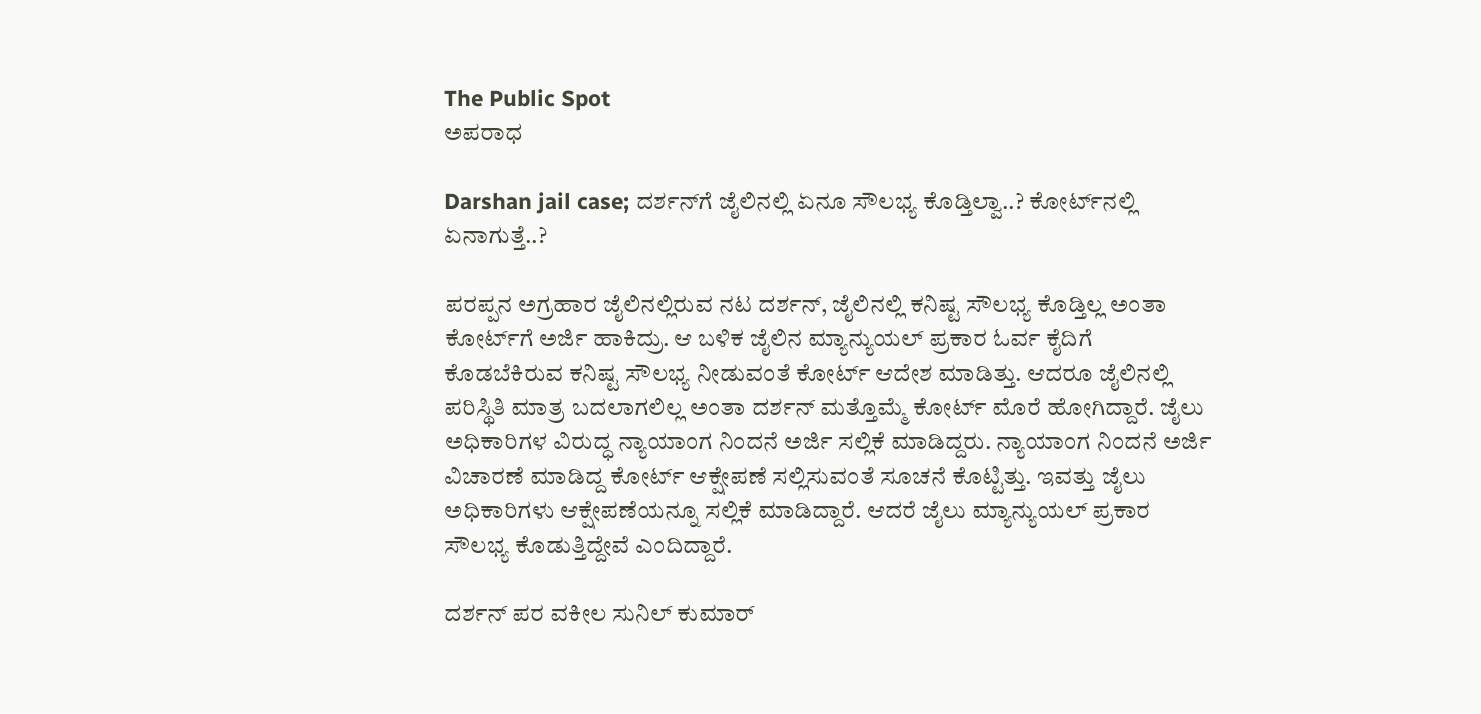The Public Spot
ಅಪರಾಧ

Darshan jail case; ದರ್ಶನ್‌ಗೆ ಜೈಲಿನಲ್ಲಿ ಏನೂ ಸೌಲಭ್ಯ ಕೊಡ್ತಿಲ್ವಾ..? ಕೋರ್ಟ್‌ನಲ್ಲಿ ಏನಾಗುತ್ತೆ..?

ಪರಪ್ಪನ ಅಗ್ರಹಾರ ಜೈಲಿನಲ್ಲಿರುವ ನಟ ದರ್ಶನ್, ಜೈಲಿನಲ್ಲಿ ಕನಿಷ್ಟ ಸೌಲಭ್ಯ ಕೊಡ್ತಿಲ್ಲ ಅಂತಾ ಕೋರ್ಟ್‌ಗೆ ಅರ್ಜಿ ಹಾಕಿದ್ರು. ಆ ಬಳಿಕ ಜೈಲಿನ ಮ್ಯಾನ್ಯುಯಲ್‌ ಪ್ರಕಾರ ಓರ್ವ ಕೈದಿಗೆ ಕೊಡಬೆಕಿರುವ ಕನಿಷ್ಟ ಸೌಲಭ್ಯ ನೀಡುವಂತೆ ಕೋರ್ಟ್‌ ಆದೇಶ ಮಾಡಿತ್ತು. ಆದರೂ ಜೈಲಿನಲ್ಲಿ ಪರಿಸ್ಥಿತಿ ಮಾತ್ರ ಬದಲಾಗಲಿಲ್ಲ ಅಂತಾ ದರ್ಶನ್‌ ಮತ್ತೊಮ್ಮೆ ಕೋರ್ಟ್‌ ಮೊರೆ ಹೋಗಿದ್ದಾರೆ. ಜೈಲು ಅಧಿಕಾರಿಗಳ ವಿರುದ್ಧ ನ್ಯಾಯಾಂಗ ನಿಂದನೆ ಅರ್ಜಿ ಸಲ್ಲಿಕೆ ಮಾಡಿದ್ದರು. ನ್ಯಾಯಾಂಗ ನಿಂದನೆ ಅರ್ಜಿ ವಿಚಾರಣೆ ಮಾಡಿದ್ದ ಕೋರ್ಟ್‌ ಆಕ್ಷೇಪಣೆ ಸಲ್ಲಿಸುವಂತೆ ಸೂಚನೆ ಕೊಟ್ಟಿತ್ತು. ಇವತ್ತು ಜೈಲು ಅಧಿಕಾರಿಗಳು ಆಕ್ಷೇಪಣೆಯನ್ನೂ ಸಲ್ಲಿಕೆ ಮಾಡಿದ್ದಾರೆ. ಆದರೆ ಜೈಲು ಮ್ಯಾನ್ಯುಯಲ್‌ ಪ್ರಕಾರ ಸೌಲಭ್ಯ ಕೊಡುತ್ತಿದ್ದೇವೆ ಎಂದಿದ್ದಾರೆ.

ದರ್ಶನ್‌ ಪರ ವಕೀಲ ಸುನಿಲ್‌ ಕುಮಾರ್‌‌‌‌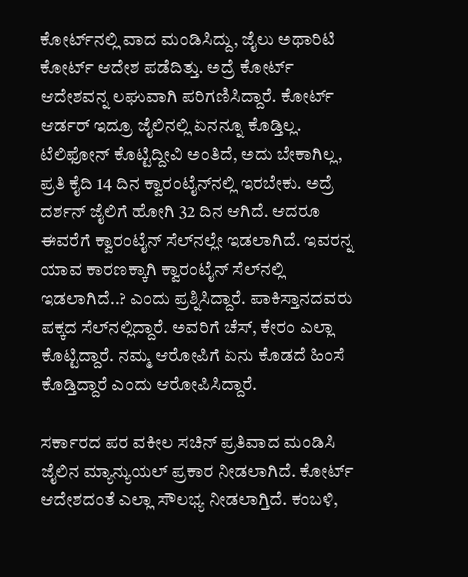ಕೋರ್ಟ್‌ನಲ್ಲಿ ವಾದ ಮಂಡಿಸಿದ್ದು, ಜೈಲು ಅಥಾರಿಟಿ ಕೋರ್ಟ್‌ ಆದೇಶ ಪಡೆದಿತ್ತು. ಅದ್ರೆ ಕೋರ್ಟ್‌ ಆದೇಶವನ್ನ ಲಘುವಾಗಿ ಪರಿಗಣಿಸಿದ್ದಾರೆ. ಕೋರ್ಟ್ ಆರ್ಡರ್ ಇದ್ರೂ ಜೈಲಿನಲ್ಲಿ ಏನನ್ನೂ ಕೊಡ್ತಿಲ್ಲ. ಟೆಲಿಫೋನ್ ಕೊಟ್ಟಿದ್ದೀವಿ ಅಂತಿದೆ, ಅದು ಬೇಕಾಗಿಲ್ಲ, ಪ್ರತಿ ಕೈದಿ 14 ದಿನ ಕ್ವಾರಂಟೈನ್‌ನಲ್ಲಿ ಇರಬೇಕು. ಅದ್ರೆ ದರ್ಶನ್ ಜೈಲಿಗೆ ಹೋಗಿ 32 ದಿ‌ನ ಆಗಿದೆ. ಆದರೂ ಈವರೆಗೆ ಕ್ವಾರಂಟೈನ್‌ ಸೆಲ್‌ನಲ್ಲೇ ಇಡಲಾಗಿದೆ. ಇವರನ್ನ ಯಾವ ಕಾರಣಕ್ಕಾಗಿ ಕ್ವಾರಂಟೈನ್‌ ಸೆಲ್‌ನಲ್ಲಿ ಇಡಲಾಗಿದೆ..? ಎಂದು ಪ್ರಶ್ನಿಸಿದ್ದಾರೆ. ಪಾಕಿಸ್ತಾನದವರು ಪಕ್ಕದ ಸೆಲ್‌‌ನಲ್ಲಿದ್ದಾರೆ. ಅವರಿಗೆ ಚೆಸ್, ಕೇರಂ ಎಲ್ಲಾ ಕೊಟ್ಟಿದ್ದಾರೆ. ನಮ್ಮ ಆರೋಪಿಗೆ ಏನು ಕೊಡದೆ ಹಿಂಸೆ ಕೊಡ್ತಿದ್ದಾರೆ ಎಂದು ಆರೋಪಿಸಿದ್ದಾರೆ.

ಸರ್ಕಾರದ ಪರ ವಕೀಲ ಸಚಿನ್‌ ಪ್ರತಿವಾದ ಮಂಡಿಸಿ ಜೈಲಿನ ಮ್ಯಾನ್ಯುಯಲ್‌ ಪ್ರಕಾರ ನೀಡಲಾಗಿದೆ. ಕೋರ್ಟ್ ಆದೇಶದಂತೆ ಎಲ್ಲಾ ಸೌಲಭ್ಯ ನೀಡಲಾಗ್ತಿದೆ. ಕಂಬಳಿ,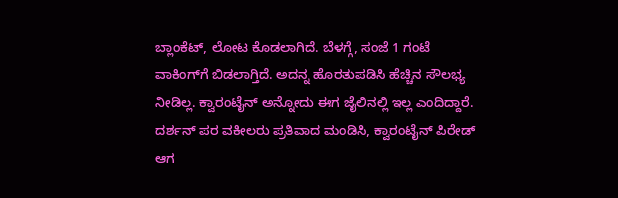ಬ್ಲಾಂಕೆಟ್‌‌‌, ಲೋಟ ಕೊಡಲಾಗಿದೆ. ಬೆಳಗ್ಗೆ, ಸಂಜೆ 1 ಗಂಟೆ ವಾಕಿಂಗ್‌ಗೆ ಬಿಡಲಾಗ್ತಿದೆ. ಅದನ್ನ ಹೊರತುಪಡಿಸಿ ಹೆಚ್ಚಿನ ಸೌಲಭ್ಯ ನೀಡಿಲ್ಲ. ಕ್ವಾರಂಟೈನ್ ಅನ್ನೋದು ಈಗ ಜೈಲಿನಲ್ಲಿ ಇಲ್ಲ ಎಂದಿದ್ದಾರೆ. ದರ್ಶನ್‌ ಪರ ವಕೀಲರು ಪ್ರತಿವಾದ ಮಂಡಿಸಿ, ಕ್ವಾರಂಟೈನ್ ಪಿರೇಡ್ ಆಗ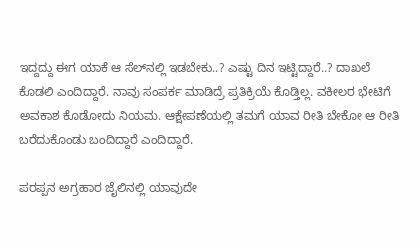ಇದ್ದದ್ದು ಈಗ ಯಾಕೆ ಆ ಸೆಲ್‌ನಲ್ಲಿ ಇಡಬೇಕು..? ಎಷ್ಟು ದಿನ ಇಟ್ಟಿದ್ದಾರೆ..? ದಾಖಲೆ ಕೊಡಲಿ ಎಂದಿದ್ದಾರೆ. ನಾವು ಸಂಪರ್ಕ ಮಾಡಿದ್ರೆ ಪ್ರತಿಕ್ರಿಯೆ ಕೊಡ್ತಿಲ್ಲ. ವಕೀಲರ ಭೇಟಿಗೆ ಅವಕಾಶ ಕೊಡೋದು ನಿಯಮ. ಆಕ್ಷೇಪಣೆಯಲ್ಲಿ ತಮಗೆ ಯಾವ ರೀತಿ ಬೇಕೋ ಆ ರೀತಿ ಬರೆದುಕೊಂಡು ಬಂದಿದ್ದಾರೆ ಎಂದಿದ್ದಾರೆ.

ಪರಪ್ಪನ ಅಗ್ರಹಾರ ಜೈಲಿನಲ್ಲಿ ಯಾವುದೇ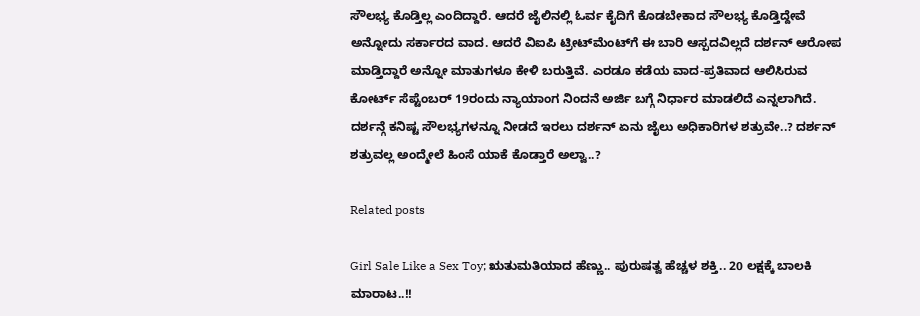ಸೌಲಭ್ಯ ಕೊಡ್ತಿಲ್ಲ ಎಂದಿದ್ದಾರೆ. ಆದರೆ ಜೈಲಿನಲ್ಲಿ ಓರ್ವ ಕೈದಿಗೆ ಕೊಡಬೇಕಾದ ಸೌಲಭ್ಯ ಕೊಡ್ತಿದ್ದೇವೆ ಅನ್ನೋದು ಸರ್ಕಾರದ ವಾದ. ಆದರೆ ವಿಐಪಿ ಟ್ರೀಟ್‌ಮೆಂಟ್‌ಗೆ ಈ ಬಾರಿ ಆಸ್ಪದವಿಲ್ಲದೆ ದರ್ಶನ್‌ ಆರೋಪ ಮಾಡ್ತಿದ್ದಾರೆ ಅನ್ನೋ ಮಾತುಗಳೂ ಕೇಳಿ ಬರುತ್ತಿವೆ. ಎರಡೂ ಕಡೆಯ ವಾದ-ಪ್ರತಿವಾದ ಆಲಿಸಿರುವ ಕೋರ್ಟ್ ಸೆಪ್ಟೆಂಬರ್ 19ರಂದು ನ್ಯಾಯಾಂಗ ನಿಂದನೆ ಅರ್ಜಿ ಬಗ್ಗೆ ನಿರ್ಧಾರ ಮಾಡಲಿದೆ ಎನ್ನಲಾಗಿದೆ. ದರ್ಶನ್ಗೆ ಕನಿಷ್ಟ ಸೌಲಭ್ಯಗಳನ್ನೂ ನೀಡದೆ ಇರಲು ದರ್ಶನ್‌ ಏನು ಜೈಲು ಅಧಿಕಾರಿಗಳ ಶತ್ರುವೇ..? ದರ್ಶನ್‌ ಶತ್ರುವಲ್ಲ ಅಂದ್ಮೇಲೆ ಹಿಂಸೆ ಯಾಕೆ ಕೊಡ್ತಾರೆ ಅಲ್ವಾ..?

Related posts

Girl Sale Like a Sex Toy; ಋತುಮತಿಯಾದ ಹೆಣ್ಣು.. ಪುರುಷತ್ವ ಹೆಚ್ಚಳ ಶಕ್ತಿ.. 20 ಲಕ್ಷಕ್ಕೆ ಬಾಲಕಿ ಮಾರಾಟ..!!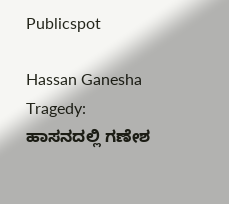Publicspot

Hassan Ganesha Tragedy: ಹಾಸನದಲ್ಲಿ ಗಣೇಶ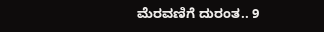ಮೆರವಣಿಗೆ ದುರಂತ.. 9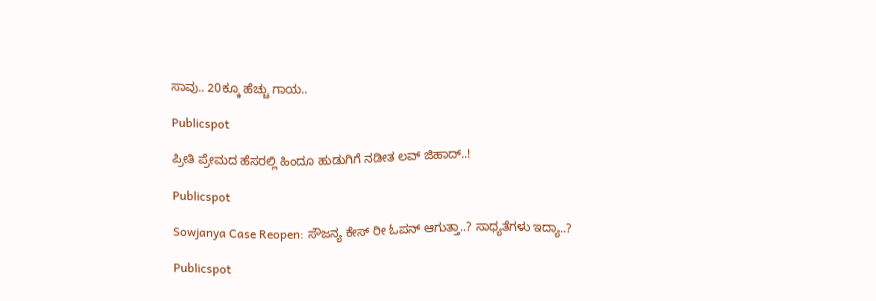ಸಾವು.. 20ಕ್ಕೂ ಹೆಚ್ಚು ಗಾಯ..

Publicspot

ಪ್ರೀತಿ ಪ್ರೇಮದ ಹೆಸರಲ್ಲಿ ಹಿಂದೂ ಹುಡುಗಿಗೆ ನಡೀತ ಲವ್ ಜಿಹಾದ್..!

Publicspot

Sowjanya Case Reopen: ಸೌಜನ್ಯ ಕೇಸ್ ರೀ ಓಪನ್ ಆಗುತ್ತಾ..? ಸಾಧ್ಯತೆಗಳು ಇದ್ಯಾ..?

Publicspot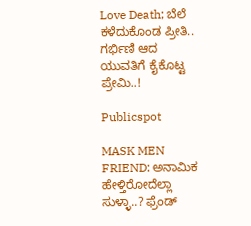Love Death; ಬೆಲೆ ಕಳೆದುಕೊಂಡ ಪ್ರೀತಿ.. ಗರ್ಭಿಣಿ ಆದ ಯುವತಿಗೆ ಕೈಕೊಟ್ಟ ಪ್ರೇಮಿ..!

Publicspot

MASK MEN FRIEND: ಅನಾಮಿಕ ಹೇಳ್ತಿರೋದೆಲ್ಲಾ ಸುಳ್ಳಾ..? ಫ್ರೆಂಡ್‌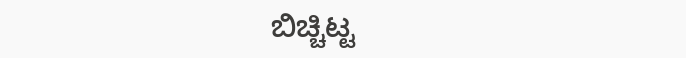ಬಿಚ್ಚಿಟ್ಟ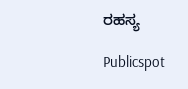ರಹಸ್ಯ

Publicspot